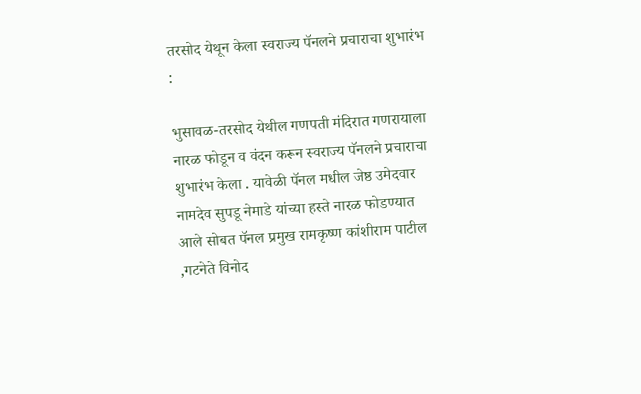तरसोद येथून केला स्वराज्य पॅनलने प्रचाराचा शुभारंभ :

भुसावळ-तरसोद येथील गणपती मंदिरात गणरायाला नारळ फोडून व वंदन करून स्वराज्य पॅनलने प्रचाराचा शुभारंभ केला . यावेळी पॅनल मधील जेष्ठ उमेदवार नामदेव सुपडू नेमाडे यांच्या हस्ते नारळ फोडण्यात आले सोबत पॅनल प्रमुख रामकृष्ण कांशीराम पाटील ,गटनेते विनोद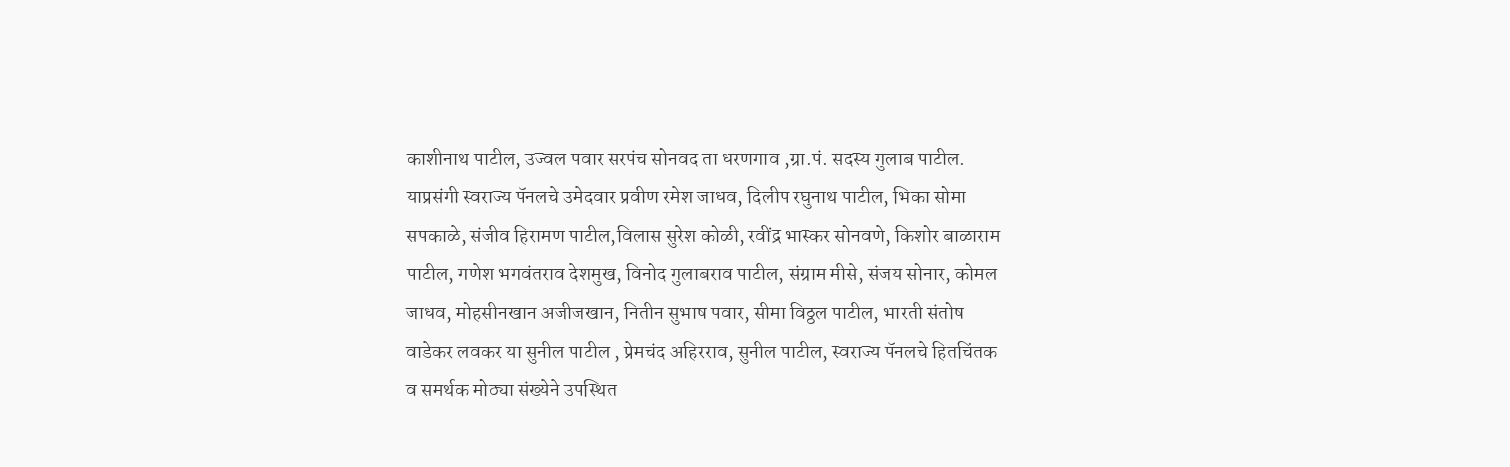काशीनाथ पाटील, उज्वल पवार सरपंच सोनवद ता धरणगाव ,ग्रा.पं. सदस्य गुलाब पाटील. याप्रसंगी स्वराज्य पॅनलचे उमेदवार प्रवीण रमेश जाधव, दिलीप रघुनाथ पाटील, भिका सोमा सपकाळे, संजीव हिरामण पाटील,विलास सुरेश कोळी, रवींद्र भास्कर सोनवणे, किशोर बाळाराम पाटील, गणेश भगवंतराव देशमुख, विनोद गुलाबराव पाटील, संग्राम मीसे, संजय सोनार, कोमल जाधव, मोहसीनखान अजीजखान, नितीन सुभाष पवार, सीमा विठ्ठल पाटील, भारती संतोष वाडेकर लवकर या सुनील पाटील , प्रेमचंद अहिरराव, सुनील पाटील, स्वराज्य पॅनलचे हितचिंतक व समर्थक मोठ्या संख्येने उपस्थित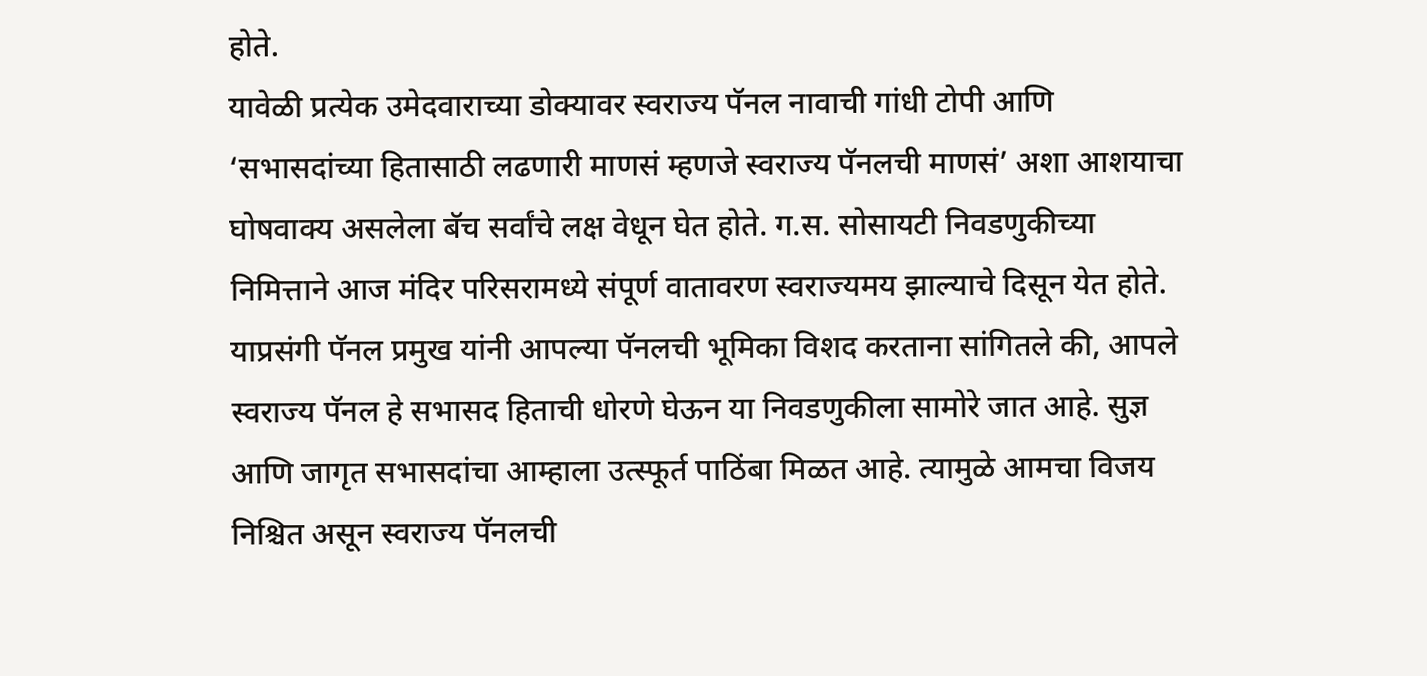होते.
यावेळी प्रत्येक उमेदवाराच्या डोक्यावर स्वराज्य पॅनल नावाची गांधी टोपी आणि ‘सभासदांच्या हितासाठी लढणारी माणसं म्हणजे स्वराज्य पॅनलची माणसं’ अशा आशयाचा घोषवाक्य असलेला बॅच सर्वांचे लक्ष वेधून घेत होते. ग.स. सोसायटी निवडणुकीच्या निमित्ताने आज मंदिर परिसरामध्ये संपूर्ण वातावरण स्वराज्यमय झाल्याचे दिसून येत होते. याप्रसंगी पॅनल प्रमुख यांनी आपल्या पॅनलची भूमिका विशद करताना सांगितले की, आपले स्वराज्य पॅनल हे सभासद हिताची धोरणे घेऊन या निवडणुकीला सामोरे जात आहे. सुज्ञ आणि जागृत सभासदांचा आम्हाला उत्स्फूर्त पाठिंबा मिळत आहे. त्यामुळे आमचा विजय निश्चित असून स्वराज्य पॅनलची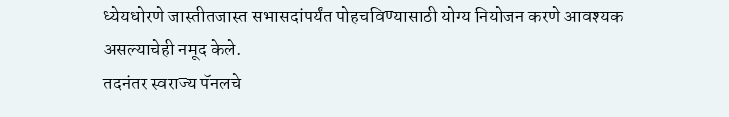ध्येयधोरणे जास्तीतजास्त सभासदांपर्यंत पोहचविण्यासाठी योग्य नियोजन करणे आवश्यक असल्याचेही नमूद केले.
तदनंतर स्वराज्य पॅनलचे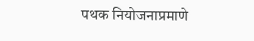पथक नियोजनाप्रमाणे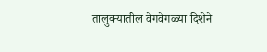तालुक्यातील वेगवेगळ्या दिशेने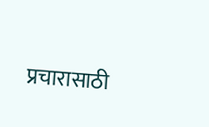प्रचारासाठी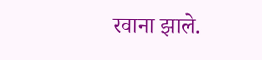रवाना झाले.